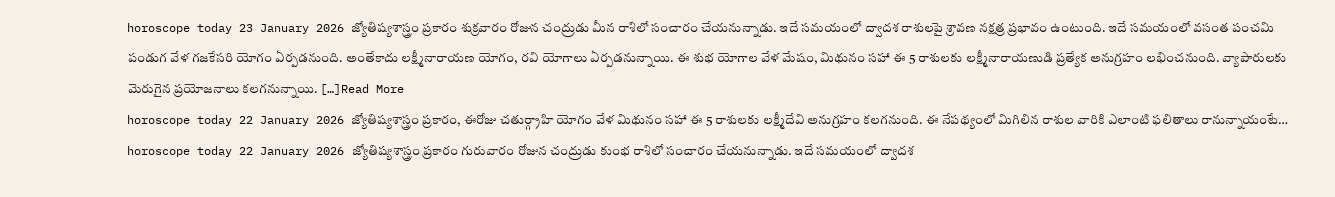horoscope today 23 January 2026 జ్యోతిష్యశాస్త్రం ప్రకారం శుక్రవారం రోజున చంద్రుడు మీన రాశిలో సంచారం చేయనున్నాడు. ఇదే సమయంలో ద్వాదశ రాశులపై శ్రావణ నక్షత్ర ప్రభావం ఉంటుంది. ఇదే సమయంలో వసంత పంచమి పండుగ వేళ గజకేసరి యోగం ఏర్పడనుంది. అంతేకాదు లక్ష్మీనారాయణ యోగం, రవి యోగాలు ఏర్పడనున్నాయి. ఈ శుభ యోగాల వేళ మేషం, మిథునం సహా ఈ 5 రాశులకు లక్ష్మీనారాయణుడి ప్రత్యేక అనుగ్రహం లభించనుంది. వ్యాపారులకు మెరుగైన ప్రయోజనాలు కలగనున్నాయి. […]Read More
horoscope today 22 January 2026 జ్యోతిష్యశాస్త్రం ప్రకారం, ఈరోజు చతుర్గ్రాహి యోగం వేళ మిథునం సహా ఈ 5 రాశులకు లక్ష్మీదేవి అనుగ్రహం కలగనుంది. ఈ నేపథ్యంలో మిగిలిన రాశుల వారికి ఎలాంటి ఫలితాలు రానున్నాయంటే… horoscope today 22 January 2026 జ్యోతిష్యశాస్త్రం ప్రకారం గురువారం రోజున చంద్రుడు కుంభ రాశిలో సంచారం చేయనున్నాడు. ఇదే సమయంలో ద్వాదశ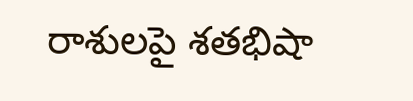రాశులపై శతభిషా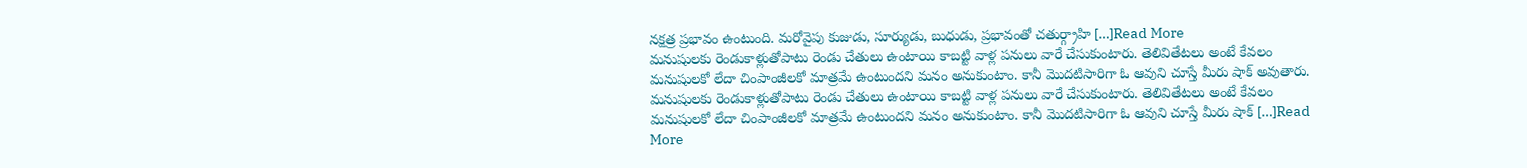నక్షత్ర ప్రభావం ఉంటుంది. మరోవైపు కుజుడు, సూర్యుడు, బుధుడు, ప్రభావంతో చతుర్గ్రాహి […]Read More
మనుషులకు రెండుకాళ్లుతోపాటు రెండు చేతులు ఉంటాయి కాబట్టి వాళ్ల పనులు వారే చేసుకుంటారు. తెలివితేటలు అంటే కేవలం మనుషులకో లేదా చింపాంజీలకో మాత్రమే ఉంటుందని మనం అనుకుంటాం. కానీ మొదటిసారిగా ఓ ఆవుని చూస్తే మీరు షాక్ అవుతారు. మనుషులకు రెండుకాళ్లుతోపాటు రెండు చేతులు ఉంటాయి కాబట్టి వాళ్ల పనులు వారే చేసుకుంటారు. తెలివితేటలు అంటే కేవలం మనుషులకో లేదా చింపాంజీలకో మాత్రమే ఉంటుందని మనం అనుకుంటాం. కానీ మొదటిసారిగా ఓ ఆవుని చూస్తే మీరు షాక్ […]Read More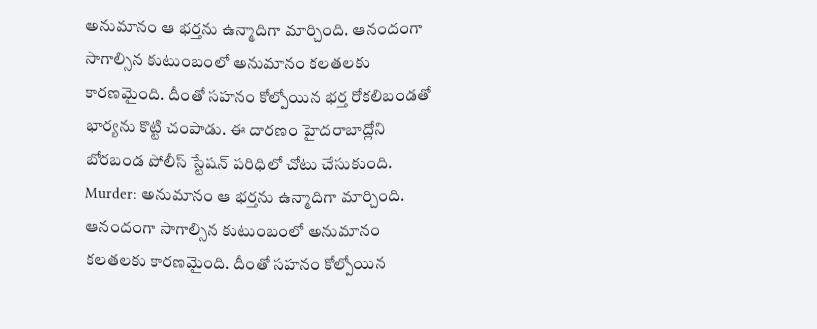అనుమానం ఆ భర్తను ఉన్మాదిగా మార్చింది. ఆనందంగా సాగాల్సిన కుటుంబంలో అనుమానం కలతలకు కారణమైంది. దీంతో సహనం కోల్పోయిన భర్త రోకలిబండతో భార్యను కొట్టి చంపాడు. ఈ దారణం హైదరాబాద్లోని బోరబండ పోలీస్ స్టేషన్ పరిధిలో చోటు చేసుకుంది. Murder: అనుమానం ఆ భర్తను ఉన్మాదిగా మార్చింది. ఆనందంగా సాగాల్సిన కుటుంబంలో అనుమానం కలతలకు కారణమైంది. దీంతో సహనం కోల్పోయిన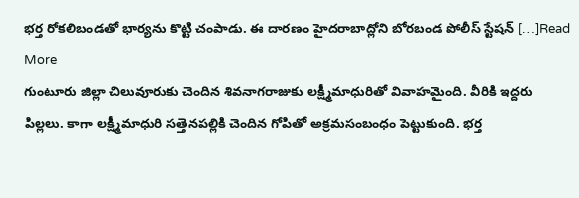భర్త రోకలిబండతో భార్యను కొట్టి చంపాడు. ఈ దారణం హైదరాబాద్లోని బోరబండ పోలీస్ స్టేషన్ […]Read More
గుంటూరు జిల్లా చిలువూరుకు చెందిన శివనాగరాజుకు లక్ష్మీమాధురితో వివాహమైంది. వీరికి ఇద్దరు పిల్లలు. కాగా లక్ష్మీమాధురి సత్తెనపల్లికి చెందిన గోపితో అక్రమసంబంధం పెట్టుకుంది. భర్త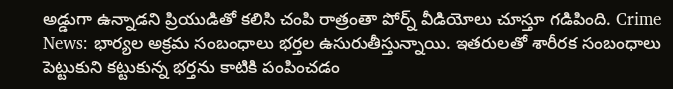అడ్డుగా ఉన్నాడని ప్రియుడితో కలిసి చంపి రాత్రంతా పోర్న్ వీడియోలు చూస్తూ గడిపింది. Crime News: భార్యల అక్రమ సంబంధాలు భర్తల ఉసురుతీస్తున్నాయి. ఇతరులతో శారీరక సంబంధాలు పెట్టుకుని కట్టుకున్న భర్తను కాటికి పంపించడం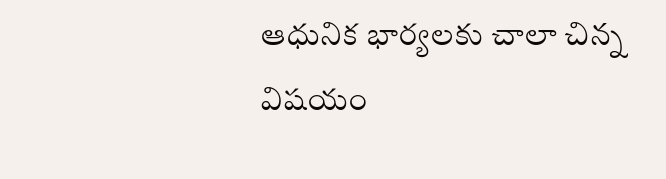ఆధునిక భార్యలకు చాలా చిన్న విషయం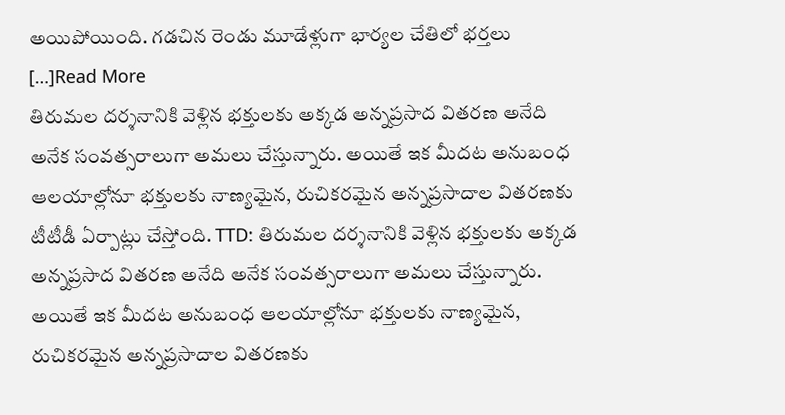అయిపోయింది. గడచిన రెండు మూడేళ్లుగా భార్యల చేతిలో భర్తలు […]Read More
తిరుమల దర్శనానికి వెళ్లిన భక్తులకు అక్కడ అన్నప్రసాద వితరణ అనేది అనేక సంవత్సరాలుగా అమలు చేస్తున్నారు. అయితే ఇక మీదట అనుబంధ ఆలయాల్లోనూ భక్తులకు నాణ్యమైన, రుచికరమైన అన్నప్రసాదాల వితరణకు టీటీడీ ఏర్పాట్లు చేస్తోంది. TTD: తిరుమల దర్శనానికి వెళ్లిన భక్తులకు అక్కడ అన్నప్రసాద వితరణ అనేది అనేక సంవత్సరాలుగా అమలు చేస్తున్నారు. అయితే ఇక మీదట అనుబంధ ఆలయాల్లోనూ భక్తులకు నాణ్యమైన, రుచికరమైన అన్నప్రసాదాల వితరణకు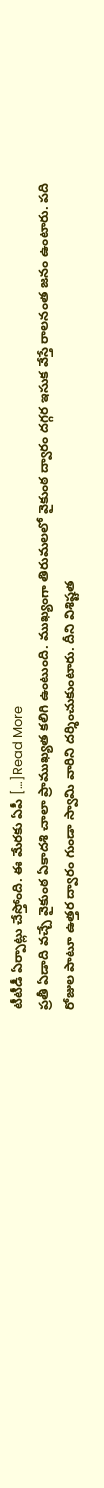టీటీడీ ఏర్పాట్లు చేస్తోంది. ఈ మేరకు ఏపీ […]Read More
ప్రతీ ఏడాది వచ్చే వైకుంఠ ఏకాదశి చాలా ప్రాముఖ్యత కలిగి ఉంటుంది. ముఖ్యంగా తిరుమలలో వైకుంఠ ద్వారం దగ్గర ఇసుక వేస్తే రాలనంత జనం ఉంటారు. పది రోజుల పాటూ ఉత్తర ద్వారం గుండా స్వామి వారిని దర్శించుకుంటారు. దీని విశిష్టత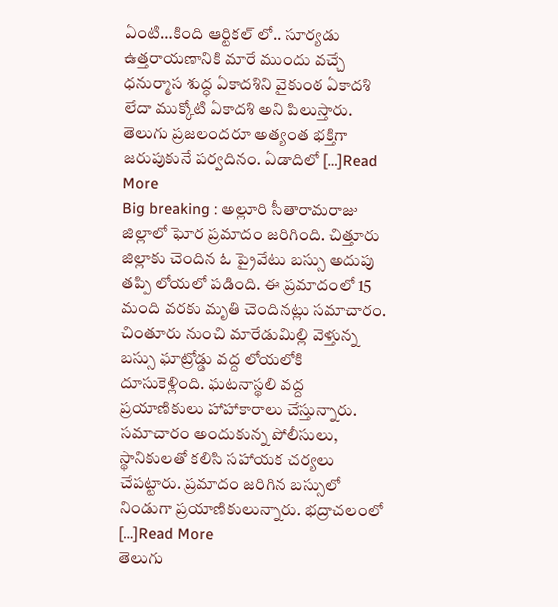ఏంటి…కింది ఆర్టికల్ లో.. సూర్యడు ఉత్తరాయణానికి మారే ముందు వచ్చే ధనుర్మాస శుద్ధ ఏకాదశిని వైకుంఠ ఏకాదశి లేదా ముక్కోటి ఏకాదశి అని పిలుస్తారు. తెలుగు ప్రజలందరూ అత్యంత భక్తిగా జరుపుకునే పర్వదినం. ఏడాదిలో […]Read More
Big breaking : అల్లూరి సీతారామరాజు జిల్లాలో ఘోర ప్రమాదం జరిగింది. చిత్తూరు జిల్లాకు చెందిన ఓ ప్రైవేటు బస్సు అదుపు తప్పి లోయలో పడింది. ఈ ప్రమాదంలో 15 మంది వరకు మృతి చెందినట్లు సమాచారం. చింతూరు నుంచి మారేడుమిల్లి వెళ్తున్న బస్సు ఘాట్రోడ్డు వద్ద లోయలోకి దూసుకెళ్లింది. ఘటనాస్థలి వద్ద ప్రయాణికులు హాహాకారాలు చేస్తున్నారు. సమాచారం అందుకున్న పోలీసులు, స్థానికులతో కలిసి సహాయక చర్యలు చేపట్టారు. ప్రమాదం జరిగిన బస్సులో నిండుగా ప్రయాణికులున్నారు. భద్రాచలంలో […]Read More
తెలుగు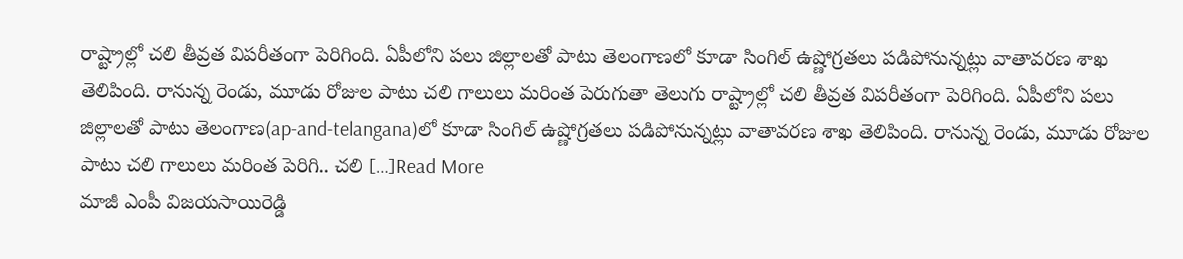రాష్ట్రాల్లో చలి తీవ్రత విపరీతంగా పెరిగింది. ఏపీలోని పలు జిల్లాలతో పాటు తెలంగాణలో కూడా సింగిల్ ఉష్ణోగ్రతలు పడిపోనున్నట్లు వాతావరణ శాఖ తెలిపింది. రానున్న రెండు, మూడు రోజుల పాటు చలి గాలులు మరింత పెరుగుతా తెలుగు రాష్ట్రాల్లో చలి తీవ్రత విపరీతంగా పెరిగింది. ఏపీలోని పలు జిల్లాలతో పాటు తెలంగాణ(ap-and-telangana)లో కూడా సింగిల్ ఉష్ణోగ్రతలు పడిపోనున్నట్లు వాతావరణ శాఖ తెలిపింది. రానున్న రెండు, మూడు రోజుల పాటు చలి గాలులు మరింత పెరిగి.. చలి […]Read More
మాజీ ఎంపీ విజయసాయిరెడ్డి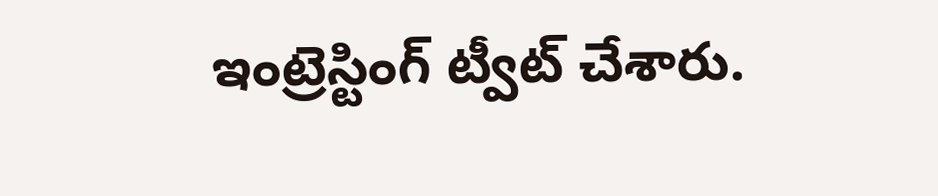ఇంట్రెస్టింగ్ ట్వీట్ చేశారు.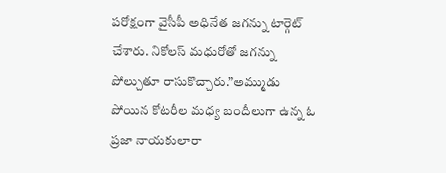పరోక్షంగా వైసీపీ అధినేత జగన్ను టార్గెట్ చేశారు. నికోలస్ మధురోతో జగన్ను పోల్చుతూ రాసుకొచ్చారు.”అమ్ముడు పోయిన కోటరీల మధ్య బందీలుగా ఉన్న ఓ ప్రజా నాయకులారా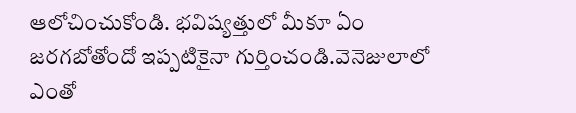ఆలోచించుకోండి. భవిష్యత్తులో మీకూ ఏం జరగబోతోందో ఇప్పటికైనా గుర్తించండి.వెనెజులాలో ఎంతో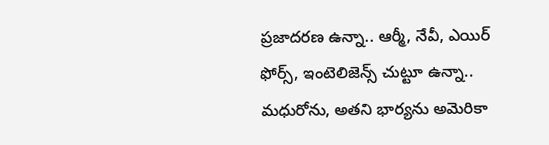ప్రజాదరణ ఉన్నా.. ఆర్మీ, నేవీ, ఎయిర్ ఫోర్స్, ఇంటెలిజెన్స్ చుట్టూ ఉన్నా.. మధురోను, అతని భార్యను అమెరికా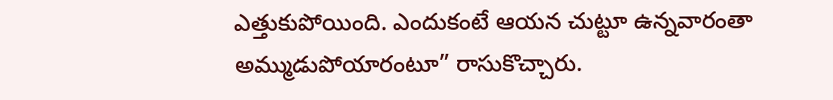ఎత్తుకుపోయింది. ఎందుకంటే ఆయన చుట్టూ ఉన్నవారంతా అమ్ముడుపోయారంటూ” రాసుకొచ్చారు.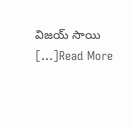విజయ్ సాయి […]Read More